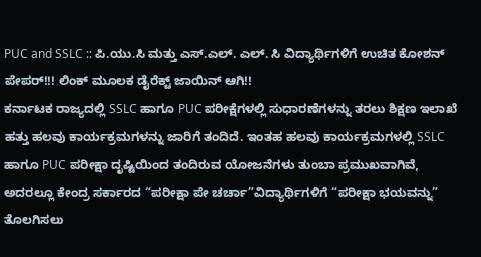PUC and SSLC :: ಪಿ.ಯು.ಸಿ ಮತ್ತು ಎಸ್.ಎಲ್. ಎಲ್. ಸಿ ವಿದ್ಯಾರ್ಥಿಗಳಿಗೆ ಉಚಿತ ಕೋಶನ್ ಪೇಪರ್!!! ಲಿಂಕ್ ಮೂಲಕ ಡೈರೆಕ್ಟ್ ಜಾಯಿನ್ ಆಗಿ!!
ಕರ್ನಾಟಕ ರಾಜ್ಯದಲ್ಲಿ SSLC ಹಾಗೂ PUC ಪರೀಕ್ಷೆಗಳಲ್ಲಿ ಸುಧಾರಣೆಗಳನ್ನು ತರಲು ಶಿಕ್ಷಣ ಇಲಾಖೆ ಹತ್ತು ಹಲವು ಕಾರ್ಯಕ್ರಮಗಳನ್ನು ಜಾರಿಗೆ ತಂದಿದೆ. ಇಂತಹ ಹಲವು ಕಾರ್ಯಕ್ರಮಗಳಲ್ಲಿ SSLC ಹಾಗೂ PUC ಪರೀಕ್ಷಾ ದೃಷ್ಟಿಯಿಂದ ತಂದಿರುವ ಯೋಜನೆಗಳು ತುಂಬಾ ಪ್ರಮುಖವಾಗಿವೆ,
ಅದರಲ್ಲೂ ಕೇಂದ್ರ ಸರ್ಕಾರದ “ಪರೀಕ್ಷಾ ಪೇ ಚರ್ಚಾ”ವಿದ್ಯಾರ್ಥಿಗಳಿಗೆ “ಪರೀಕ್ಷಾ ಭಯವನ್ನು” ತೊಲಗಿಸಲು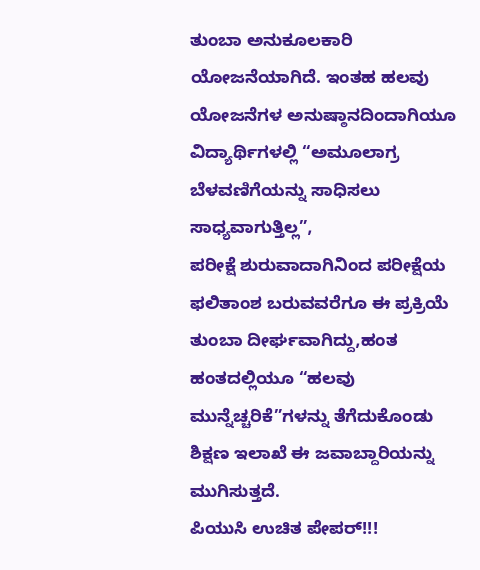ತುಂಬಾ ಅನುಕೂಲಕಾರಿ ಯೋಜನೆಯಾಗಿದೆ. ಇಂತಹ ಹಲವು ಯೋಜನೆಗಳ ಅನುಷ್ಠಾನದಿಂದಾಗಿಯೂ ವಿದ್ಯಾರ್ಥಿಗಳಲ್ಲಿ “ಅಮೂಲಾಗ್ರ ಬೆಳವಣಿಗೆಯನ್ನು ಸಾಧಿಸಲು ಸಾಧ್ಯವಾಗುತ್ತಿಲ್ಲ”,
ಪರೀಕ್ಷೆ ಶುರುವಾದಾಗಿನಿಂದ ಪರೀಕ್ಷೆಯ ಫಲಿತಾಂಶ ಬರುವವರೆಗೂ ಈ ಪ್ರಕ್ರಿಯೆ ತುಂಬಾ ದೀರ್ಘವಾಗಿದ್ದು,ಹಂತ ಹಂತದಲ್ಲಿಯೂ “ಹಲವು ಮುನ್ನೆಚ್ಚರಿಕೆ”ಗಳನ್ನು ತೆಗೆದುಕೊಂಡು ಶಿಕ್ಷಣ ಇಲಾಖೆ ಈ ಜವಾಬ್ದಾರಿಯನ್ನು ಮುಗಿಸುತ್ತದೆ.
ಪಿಯುಸಿ ಉಚಿತ ಪೇಪರ್!!!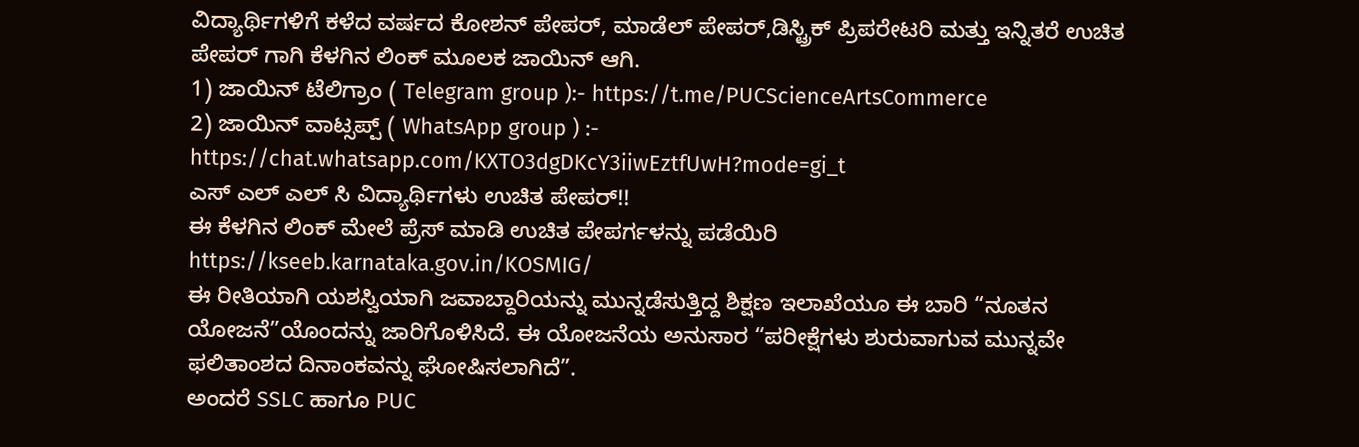ವಿದ್ಯಾರ್ಥಿಗಳಿಗೆ ಕಳೆದ ವರ್ಷದ ಕೋಶನ್ ಪೇಪರ್, ಮಾಡೆಲ್ ಪೇಪರ್,ಡಿಸ್ಟ್ರಿಕ್ ಪ್ರಿಪರೇಟರಿ ಮತ್ತು ಇನ್ನಿತರೆ ಉಚಿತ ಪೇಪರ್ ಗಾಗಿ ಕೆಳಗಿನ ಲಿಂಕ್ ಮೂಲಕ ಜಾಯಿನ್ ಆಗಿ.
1) ಜಾಯಿನ್ ಟೆಲಿಗ್ರಾಂ ( Telegram group ):- https://t.me/PUCScienceArtsCommerce
2) ಜಾಯಿನ್ ವಾಟ್ಸಪ್ಪ್ ( WhatsApp group ) :- https://chat.whatsapp.com/KXTO3dgDKcY3iiwEztfUwH?mode=gi_t
ಎಸ್ ಎಲ್ ಎಲ್ ಸಿ ವಿದ್ಯಾರ್ಥಿಗಳು ಉಚಿತ ಪೇಪರ್!!
ಈ ಕೆಳಗಿನ ಲಿಂಕ್ ಮೇಲೆ ಪ್ರೆಸ್ ಮಾಡಿ ಉಚಿತ ಪೇಪರ್ಗಳನ್ನು ಪಡೆಯಿರಿ
https://kseeb.karnataka.gov.in/KOSMIG/
ಈ ರೀತಿಯಾಗಿ ಯಶಸ್ವಿಯಾಗಿ ಜವಾಬ್ದಾರಿಯನ್ನು ಮುನ್ನಡೆಸುತ್ತಿದ್ದ ಶಿಕ್ಷಣ ಇಲಾಖೆಯೂ ಈ ಬಾರಿ “ನೂತನ ಯೋಜನೆ”ಯೊಂದನ್ನು ಜಾರಿಗೊಳಿಸಿದೆ. ಈ ಯೋಜನೆಯ ಅನುಸಾರ “ಪರೀಕ್ಷೆಗಳು ಶುರುವಾಗುವ ಮುನ್ನವೇ ಫಲಿತಾಂಶದ ದಿನಾಂಕವನ್ನು ಘೋಷಿಸಲಾಗಿದೆ”.
ಅಂದರೆ SSLC ಹಾಗೂ PUC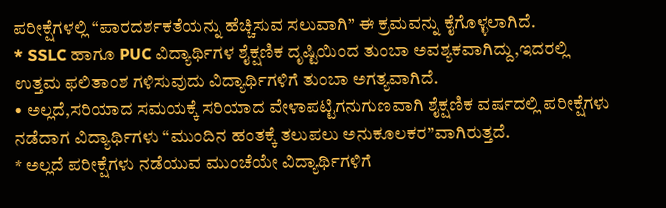ಪರೀಕ್ಷೆಗಳಲ್ಲಿ “ಪಾರದರ್ಶಕತೆಯನ್ನು ಹೆಚ್ಚಿಸುವ ಸಲುವಾಗಿ” ಈ ಕ್ರಮವನ್ನು ಕೈಗೊಳ್ಳಲಾಗಿದೆ.
* SSLC ಹಾಗೂ PUC ವಿದ್ಯಾರ್ಥಿಗಳ ಶೈಕ್ಷಣಿಕ ದೃಷ್ಟಿಯಿಂದ ತುಂಬಾ ಅವಶ್ಯಕವಾಗಿದ್ದು,ಇದರಲ್ಲಿ ಉತ್ತಮ ಫಲಿತಾಂಶ ಗಳಿಸುವುದು ವಿದ್ಯಾರ್ಥಿಗಳಿಗೆ ತುಂಬಾ ಅಗತ್ಯವಾಗಿದೆ.
• ಅಲ್ಲದೆ,ಸರಿಯಾದ ಸಮಯಕ್ಕೆ ಸರಿಯಾದ ವೇಳಾಪಟ್ಟಿಗನುಗುಣವಾಗಿ ಶೈಕ್ಷಣಿಕ ವರ್ಷದಲ್ಲಿ ಪರೀಕ್ಷೆಗಳು ನಡೆದಾಗ ವಿದ್ಯಾರ್ಥಿಗಳು “ಮುಂದಿನ ಹಂತಕ್ಕೆ ತಲುಪಲು ಅನುಕೂಲಕರ”ವಾಗಿರುತ್ತದೆ.
* ಅಲ್ಲದೆ ಪರೀಕ್ಷೆಗಳು ನಡೆಯುವ ಮುಂಚೆಯೇ ವಿದ್ಯಾರ್ಥಿಗಳಿಗೆ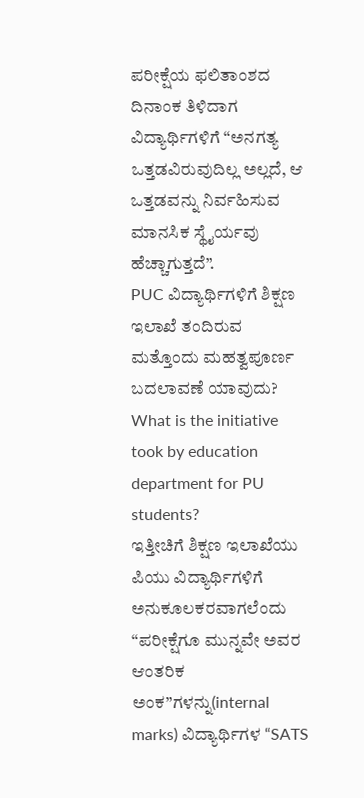ಪರೀಕ್ಷೆಯ ಫಲಿತಾಂಶದ ದಿನಾಂಕ ತಿಳಿದಾಗ ವಿದ್ಯಾರ್ಥಿಗಳಿಗೆ “ಅನಗತ್ಯ ಒತ್ತಡವಿರುವುದಿಲ್ಲ ಅಲ್ಲದೆ, ಆ ಒತ್ತಡವನ್ನು ನಿರ್ವಹಿಸುವ ಮಾನಸಿಕ ಸ್ಥೈರ್ಯವು ಹೆಚ್ಚಾಗುತ್ತದೆ”.
PUC ವಿದ್ಯಾರ್ಥಿಗಳಿಗೆ ಶಿಕ್ಷಣ ಇಲಾಖೆ ತಂದಿರುವ ಮತ್ತೊಂದು ಮಹತ್ವಪೂರ್ಣ ಬದಲಾವಣೆ ಯಾವುದು?
What is the initiative took by education department for PU students?
ಇತ್ತೀಚಿಗೆ ಶಿಕ್ಷಣ ಇಲಾಖೆಯು ಪಿಯು ವಿದ್ಯಾರ್ಥಿಗಳಿಗೆ ಅನುಕೂಲಕರವಾಗಲೆಂದು “ಪರೀಕ್ಷೆಗೂ ಮುನ್ನವೇ ಅವರ ಆಂತರಿಕ ಅಂಕ”ಗಳನ್ನು(internal marks) ವಿದ್ಯಾರ್ಥಿಗಳ “SATS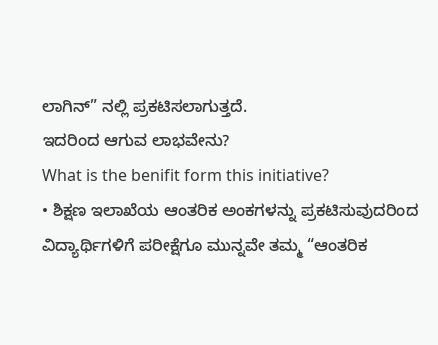ಲಾಗಿನ್” ನಲ್ಲಿ ಪ್ರಕಟಿಸಲಾಗುತ್ತದೆ.
ಇದರಿಂದ ಆಗುವ ಲಾಭವೇನು?
What is the benifit form this initiative?
• ಶಿಕ್ಷಣ ಇಲಾಖೆಯ ಆಂತರಿಕ ಅಂಕಗಳನ್ನು ಪ್ರಕಟಿಸುವುದರಿಂದ ವಿದ್ಯಾರ್ಥಿಗಳಿಗೆ ಪರೀಕ್ಷೆಗೂ ಮುನ್ನವೇ ತಮ್ಮ “ಆಂತರಿಕ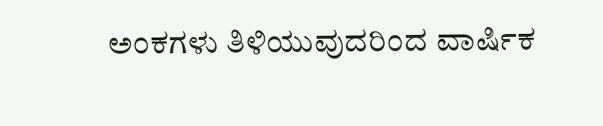ಅಂಕಗಳು ತಿಳಿಯುವುದರಿಂದ ವಾರ್ಷಿಕ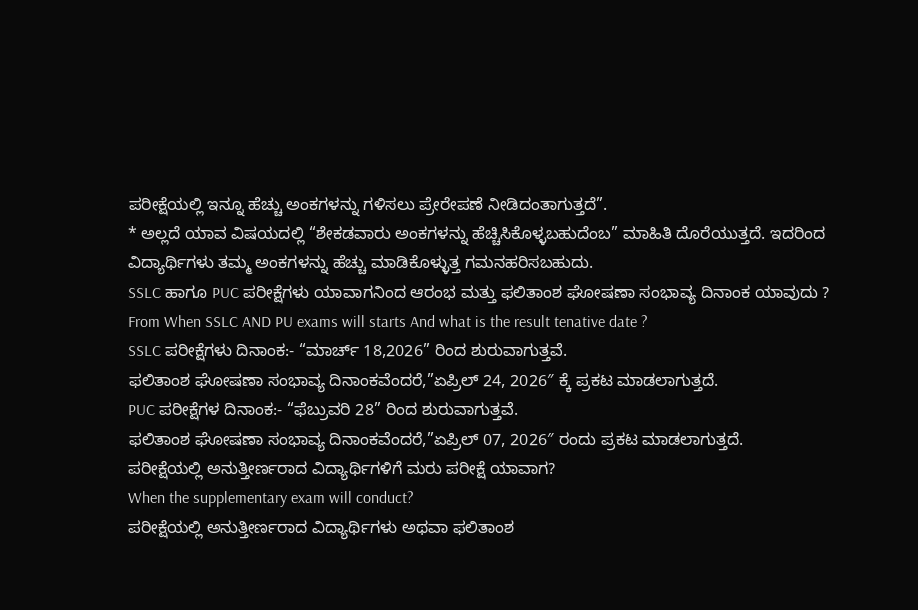ಪರೀಕ್ಷೆಯಲ್ಲಿ ಇನ್ನೂ ಹೆಚ್ಚು ಅಂಕಗಳನ್ನು ಗಳಿಸಲು ಪ್ರೇರೇಪಣೆ ನೀಡಿದಂತಾಗುತ್ತದೆ”.
* ಅಲ್ಲದೆ ಯಾವ ವಿಷಯದಲ್ಲಿ “ಶೇಕಡವಾರು ಅಂಕಗಳನ್ನು ಹೆಚ್ಚಿಸಿಕೊಳ್ಳಬಹುದೆಂಬ” ಮಾಹಿತಿ ದೊರೆಯುತ್ತದೆ. ಇದರಿಂದ ವಿದ್ಯಾರ್ಥಿಗಳು ತಮ್ಮ ಅಂಕಗಳನ್ನು ಹೆಚ್ಚು ಮಾಡಿಕೊಳ್ಳುತ್ತ ಗಮನಹರಿಸಬಹುದು.
SSLC ಹಾಗೂ PUC ಪರೀಕ್ಷೆಗಳು ಯಾವಾಗನಿಂದ ಆರಂಭ ಮತ್ತು ಫಲಿತಾಂಶ ಘೋಷಣಾ ಸಂಭಾವ್ಯ ದಿನಾಂಕ ಯಾವುದು ?
From When SSLC AND PU exams will starts And what is the result tenative date ?
SSLC ಪರೀಕ್ಷೆಗಳು ದಿನಾಂಕ:- “ಮಾರ್ಚ್ 18,2026” ರಿಂದ ಶುರುವಾಗುತ್ತವೆ.
ಫಲಿತಾಂಶ ಘೋಷಣಾ ಸಂಭಾವ್ಯ ದಿನಾಂಕವೆಂದರೆ,”ಏಪ್ರಿಲ್ 24, 2026″ ಕ್ಕೆ ಪ್ರಕಟ ಮಾಡಲಾಗುತ್ತದೆ.
PUC ಪರೀಕ್ಷೆಗಳ ದಿನಾಂಕ:- “ಫೆಬ್ರುವರಿ 28” ರಿಂದ ಶುರುವಾಗುತ್ತವೆ.
ಫಲಿತಾಂಶ ಘೋಷಣಾ ಸಂಭಾವ್ಯ ದಿನಾಂಕವೆಂದರೆ,”ಏಪ್ರಿಲ್ 07, 2026″ ರಂದು ಪ್ರಕಟ ಮಾಡಲಾಗುತ್ತದೆ.
ಪರೀಕ್ಷೆಯಲ್ಲಿ ಅನುತ್ತೀರ್ಣರಾದ ವಿದ್ಯಾರ್ಥಿಗಳಿಗೆ ಮರು ಪರೀಕ್ಷೆ ಯಾವಾಗ?
When the supplementary exam will conduct?
ಪರೀಕ್ಷೆಯಲ್ಲಿ ಅನುತ್ತೀರ್ಣರಾದ ವಿದ್ಯಾರ್ಥಿಗಳು ಅಥವಾ ಫಲಿತಾಂಶ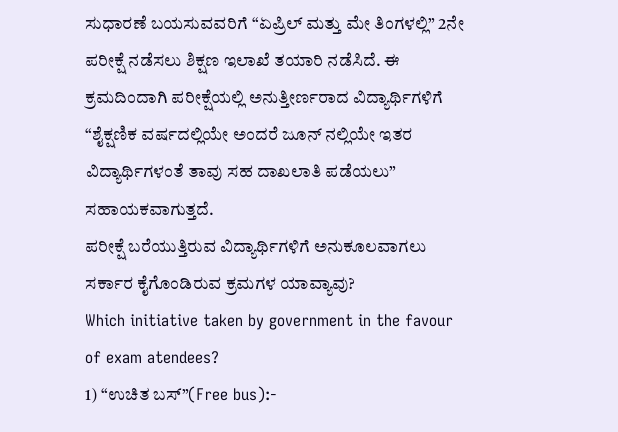ಸುಧಾರಣೆ ಬಯಸುವವರಿಗೆ “ಏಪ್ರಿಲ್ ಮತ್ತು ಮೇ ತಿಂಗಳಲ್ಲಿ” 2ನೇ ಪರೀಕ್ಷೆ ನಡೆಸಲು ಶಿಕ್ಷಣ ಇಲಾಖೆ ತಯಾರಿ ನಡೆಸಿದೆ. ಈ ಕ್ರಮದಿಂದಾಗಿ ಪರೀಕ್ಷೆಯಲ್ಲಿ ಅನುತ್ತೀರ್ಣರಾದ ವಿದ್ಯಾರ್ಥಿಗಳಿಗೆ
“ಶೈಕ್ಷಣಿಕ ವರ್ಷದಲ್ಲಿಯೇ ಅಂದರೆ ಜೂನ್ ನಲ್ಲಿಯೇ ಇತರ ವಿದ್ಯಾರ್ಥಿಗಳಂತೆ ತಾವು ಸಹ ದಾಖಲಾತಿ ಪಡೆಯಲು” ಸಹಾಯಕವಾಗುತ್ತದೆ.
ಪರೀಕ್ಷೆ ಬರೆಯುತ್ತಿರುವ ವಿದ್ಯಾರ್ಥಿಗಳಿಗೆ ಅನುಕೂಲವಾಗಲು ಸರ್ಕಾರ ಕೈಗೊಂಡಿರುವ ಕ್ರಮಗಳ ಯಾವ್ಯಾವು?
Which initiative taken by government in the favour of exam atendees?
1) “ಉಚಿತ ಬಸ್”(Free bus):-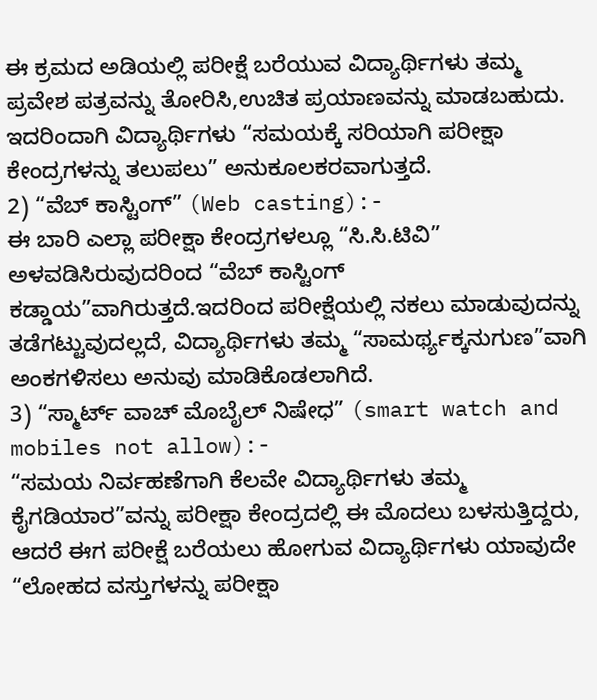ಈ ಕ್ರಮದ ಅಡಿಯಲ್ಲಿ ಪರೀಕ್ಷೆ ಬರೆಯುವ ವಿದ್ಯಾರ್ಥಿಗಳು ತಮ್ಮ ಪ್ರವೇಶ ಪತ್ರವನ್ನು ತೋರಿಸಿ,ಉಚಿತ ಪ್ರಯಾಣವನ್ನು ಮಾಡಬಹುದು. ಇದರಿಂದಾಗಿ ವಿದ್ಯಾರ್ಥಿಗಳು “ಸಮಯಕ್ಕೆ ಸರಿಯಾಗಿ ಪರೀಕ್ಷಾ ಕೇಂದ್ರಗಳನ್ನು ತಲುಪಲು” ಅನುಕೂಲಕರವಾಗುತ್ತದೆ.
2) “ವೆಬ್ ಕಾಸ್ಟಿಂಗ್” (Web casting):-
ಈ ಬಾರಿ ಎಲ್ಲಾ ಪರೀಕ್ಷಾ ಕೇಂದ್ರಗಳಲ್ಲೂ “ಸಿ.ಸಿ.ಟಿವಿ” ಅಳವಡಿಸಿರುವುದರಿಂದ “ವೆಬ್ ಕಾಸ್ಟಿಂಗ್ ಕಡ್ಡಾಯ”ವಾಗಿರುತ್ತದೆ.ಇದರಿಂದ ಪರೀಕ್ಷೆಯಲ್ಲಿ ನಕಲು ಮಾಡುವುದನ್ನು ತಡೆಗಟ್ಟುವುದಲ್ಲದೆ, ವಿದ್ಯಾರ್ಥಿಗಳು ತಮ್ಮ “ಸಾಮರ್ಥ್ಯಕ್ಕನುಗುಣ”ವಾಗಿ ಅಂಕಗಳಿಸಲು ಅನುವು ಮಾಡಿಕೊಡಲಾಗಿದೆ.
3) “ಸ್ಮಾರ್ಟ್ ವಾಚ್ ಮೊಬೈಲ್ ನಿಷೇಧ” (smart watch and mobiles not allow):-
“ಸಮಯ ನಿರ್ವಹಣೆಗಾಗಿ ಕೆಲವೇ ವಿದ್ಯಾರ್ಥಿಗಳು ತಮ್ಮ ಕೈಗಡಿಯಾರ”ವನ್ನು ಪರೀಕ್ಷಾ ಕೇಂದ್ರದಲ್ಲಿ ಈ ಮೊದಲು ಬಳಸುತ್ತಿದ್ದರು, ಆದರೆ ಈಗ ಪರೀಕ್ಷೆ ಬರೆಯಲು ಹೋಗುವ ವಿದ್ಯಾರ್ಥಿಗಳು ಯಾವುದೇ “ಲೋಹದ ವಸ್ತುಗಳನ್ನು ಪರೀಕ್ಷಾ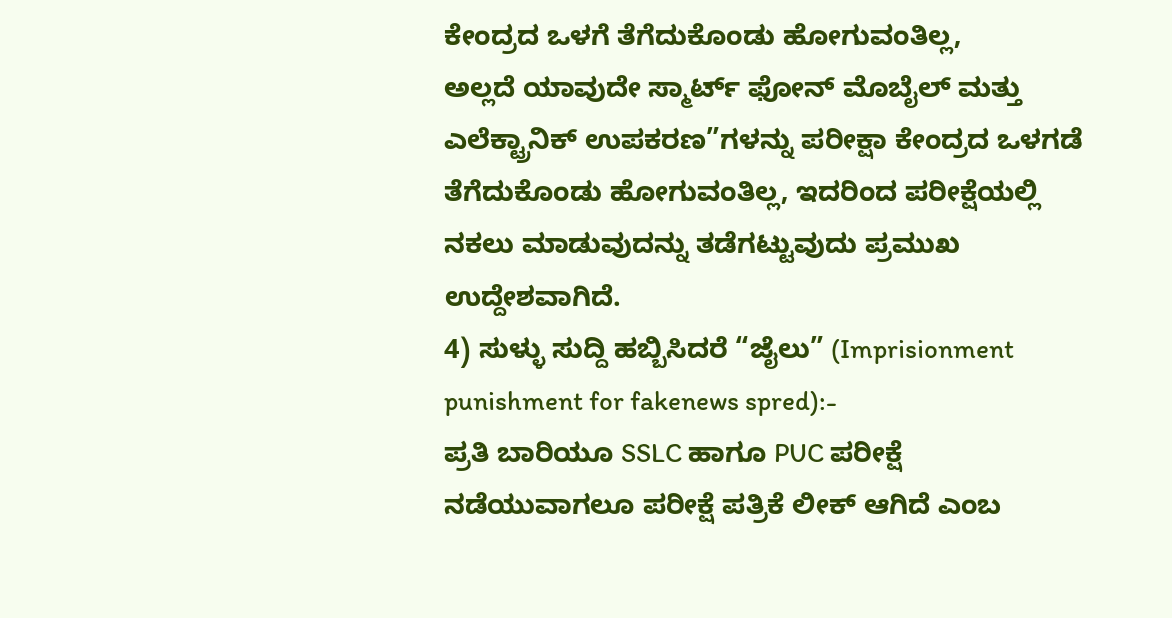ಕೇಂದ್ರದ ಒಳಗೆ ತೆಗೆದುಕೊಂಡು ಹೋಗುವಂತಿಲ್ಲ,
ಅಲ್ಲದೆ ಯಾವುದೇ ಸ್ಮಾರ್ಟ್ ಫೋನ್ ಮೊಬೈಲ್ ಮತ್ತು ಎಲೆಕ್ಟ್ರಾನಿಕ್ ಉಪಕರಣ”ಗಳನ್ನು ಪರೀಕ್ಷಾ ಕೇಂದ್ರದ ಒಳಗಡೆ ತೆಗೆದುಕೊಂಡು ಹೋಗುವಂತಿಲ್ಲ, ಇದರಿಂದ ಪರೀಕ್ಷೆಯಲ್ಲಿ ನಕಲು ಮಾಡುವುದನ್ನು ತಡೆಗಟ್ಟುವುದು ಪ್ರಮುಖ ಉದ್ದೇಶವಾಗಿದೆ.
4) ಸುಳ್ಳು ಸುದ್ದಿ ಹಬ್ಬಿಸಿದರೆ “ಜೈಲು” (Imprisionment punishment for fakenews spred):-
ಪ್ರತಿ ಬಾರಿಯೂ SSLC ಹಾಗೂ PUC ಪರೀಕ್ಷೆ ನಡೆಯುವಾಗಲೂ ಪರೀಕ್ಷೆ ಪತ್ರಿಕೆ ಲೀಕ್ ಆಗಿದೆ ಎಂಬ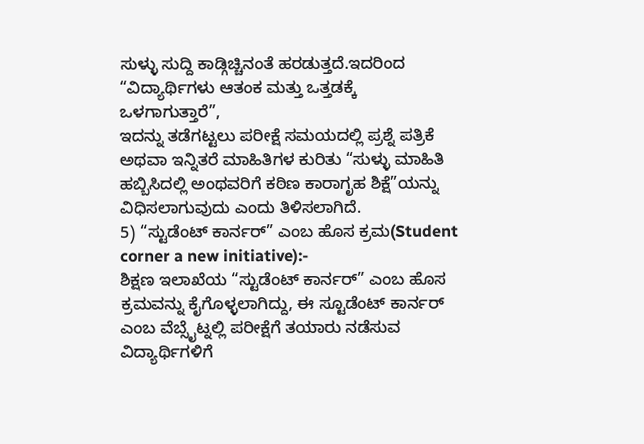ಸುಳ್ಳು ಸುದ್ದಿ ಕಾಡ್ಗಿಚ್ಚಿನಂತೆ ಹರಡುತ್ತದೆ.ಇದರಿಂದ “ವಿದ್ಯಾರ್ಥಿಗಳು ಆತಂಕ ಮತ್ತು ಒತ್ತಡಕ್ಕೆ ಒಳಗಾಗುತ್ತಾರೆ”,
ಇದನ್ನು ತಡೆಗಟ್ಟಲು ಪರೀಕ್ಷೆ ಸಮಯದಲ್ಲಿ ಪ್ರಶ್ನೆ ಪತ್ರಿಕೆ ಅಥವಾ ಇನ್ನಿತರೆ ಮಾಹಿತಿಗಳ ಕುರಿತು “ಸುಳ್ಳು ಮಾಹಿತಿ ಹಬ್ಬಿಸಿದಲ್ಲಿ ಅಂಥವರಿಗೆ ಕಠಿಣ ಕಾರಾಗೃಹ ಶಿಕ್ಷೆ”ಯನ್ನು ವಿಧಿಸಲಾಗುವುದು ಎಂದು ತಿಳಿಸಲಾಗಿದೆ.
5) “ಸ್ಟುಡೆಂಟ್ ಕಾರ್ನರ್” ಎಂಬ ಹೊಸ ಕ್ರಮ(Student corner a new initiative):-
ಶಿಕ್ಷಣ ಇಲಾಖೆಯ “ಸ್ಟುಡೆಂಟ್ ಕಾರ್ನರ್” ಎಂಬ ಹೊಸ ಕ್ರಮವನ್ನು ಕೈಗೊಳ್ಳಲಾಗಿದ್ದು, ಈ ಸ್ಟೂಡೆಂಟ್ ಕಾರ್ನರ್ ಎಂಬ ವೆಬ್ಸೈಟ್ನಲ್ಲಿ ಪರೀಕ್ಷೆಗೆ ತಯಾರು ನಡೆಸುವ ವಿದ್ಯಾರ್ಥಿಗಳಿಗೆ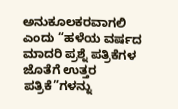ಅನುಕೂಲಕರವಾಗಲಿ ಎಂದು “ಹಳೆಯ ವರ್ಷದ ಮಾದರಿ ಪ್ರಶ್ನೆ ಪತ್ರಿಕೆಗಳ ಜೊತೆಗೆ ಉತ್ತರ ಪತ್ರಿಕೆ”ಗಳನ್ನು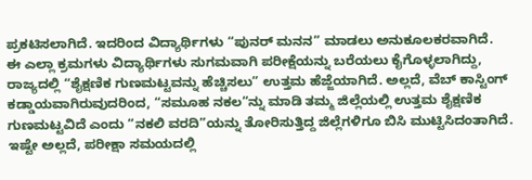ಪ್ರಕಟಿಸಲಾಗಿದೆ. ಇದರಿಂದ ವಿದ್ಯಾರ್ಥಿಗಳು “ಪುನರ್ ಮನನ” ಮಾಡಲು ಅನುಕೂಲಕರವಾಗಿದೆ.
ಈ ಎಲ್ಲಾ ಕ್ರಮಗಳು ವಿದ್ಯಾರ್ಥಿಗಳು ಸುಗಮವಾಗಿ ಪರೀಕ್ಷೆಯನ್ನು ಬರೆಯಲು ಕೈಗೊಳ್ಳಲಾಗಿದ್ದು, ರಾಜ್ಯದಲ್ಲಿ “ಶೈಕ್ಷಣಿಕ ಗುಣಮಟ್ಟವನ್ನು ಹೆಚ್ಚಿಸಲು” ಉತ್ತಮ ಹೆಜ್ಜೆಯಾಗಿದೆ. ಅಲ್ಲದೆ, ವೆಬ್ ಕಾಸ್ಟಿಂಗ್ ಕಡ್ಡಾಯವಾಗಿರುವುದರಿಂದ, “ಸಮೂಹ ನಕಲ”ನ್ನು ಮಾಡಿ ತಮ್ಮ ಜಿಲ್ಲೆಯಲ್ಲಿ ಉತ್ತಮ ಶೈಕ್ಷಣಿಕ ಗುಣಮಟ್ಟವಿದೆ ಎಂದು “ನಕಲಿ ವರದಿ”ಯನ್ನು ತೋರಿಸುತ್ತಿದ್ದ ಜಿಲ್ಲೆಗಳಿಗೂ ಬಿಸಿ ಮುಟ್ಟಿಸಿದಂತಾಗಿದೆ.
ಇಷ್ಟೇ ಅಲ್ಲದೆ, ಪರೀಕ್ಷಾ ಸಮಯದಲ್ಲಿ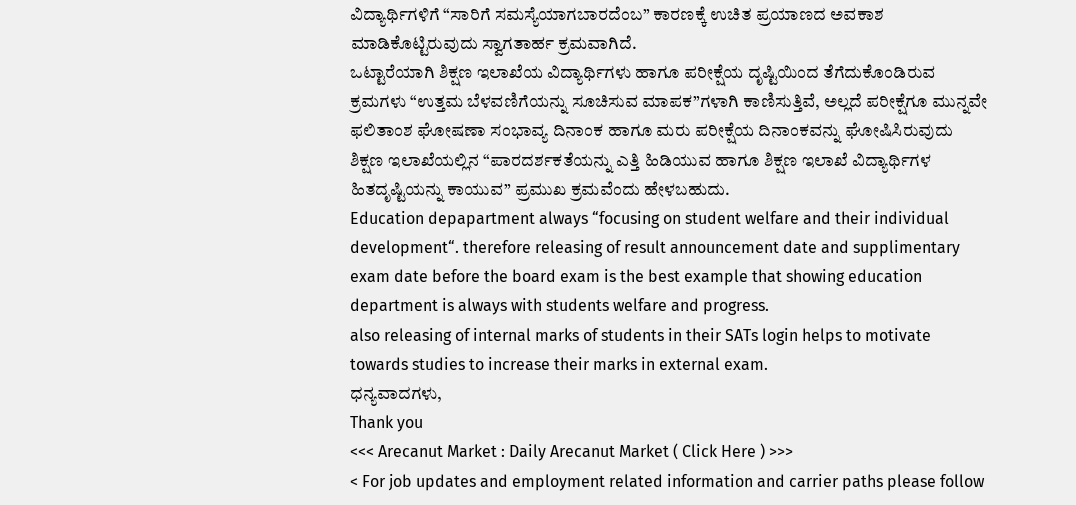ವಿದ್ಯಾರ್ಥಿಗಳಿಗೆ “ಸಾರಿಗೆ ಸಮಸ್ಯೆಯಾಗಬಾರದೆಂಬ” ಕಾರಣಕ್ಕೆ ಉಚಿತ ಪ್ರಯಾಣದ ಅವಕಾಶ ಮಾಡಿಕೊಟ್ಟಿರುವುದು ಸ್ವಾಗತಾರ್ಹ ಕ್ರಮವಾಗಿದೆ.
ಒಟ್ಟಾರೆಯಾಗಿ ಶಿಕ್ಷಣ ಇಲಾಖೆಯ ವಿದ್ಯಾರ್ಥಿಗಳು ಹಾಗೂ ಪರೀಕ್ಷೆಯ ದೃಷ್ಟಿಯಿಂದ ತೆಗೆದುಕೊಂಡಿರುವ ಕ್ರಮಗಳು “ಉತ್ತಮ ಬೆಳವಣಿಗೆಯನ್ನು ಸೂಚಿಸುವ ಮಾಪಕ”ಗಳಾಗಿ ಕಾಣಿಸುತ್ತಿವೆ, ಅಲ್ಲದೆ ಪರೀಕ್ಷೆಗೂ ಮುನ್ನವೇ ಫಲಿತಾಂಶ ಘೋಷಣಾ ಸಂಭಾವ್ಯ ದಿನಾಂಕ ಹಾಗೂ ಮರು ಪರೀಕ್ಷೆಯ ದಿನಾಂಕವನ್ನು ಘೋಷಿಸಿರುವುದು
ಶಿಕ್ಷಣ ಇಲಾಖೆಯಲ್ಲಿನ “ಪಾರದರ್ಶಕತೆಯನ್ನು ಎತ್ತಿ ಹಿಡಿಯುವ ಹಾಗೂ ಶಿಕ್ಷಣ ಇಲಾಖೆ ವಿದ್ಯಾರ್ಥಿಗಳ ಹಿತದೃಷ್ಟಿಯನ್ನು ಕಾಯುವ” ಪ್ರಮುಖ ಕ್ರಮವೆಂದು ಹೇಳಬಹುದು.
Education depapartment always “focusing on student welfare and their individual development“. therefore releasing of result announcement date and supplimentary exam date before the board exam is the best example that showing education department is always with students welfare and progress.
also releasing of internal marks of students in their SATs login helps to motivate towards studies to increase their marks in external exam.
ಧನ್ಯವಾದಗಳು,
Thank you
<<< Arecanut Market : Daily Arecanut Market ( Click Here ) >>>
< For job updates and employment related information and carrier paths please follow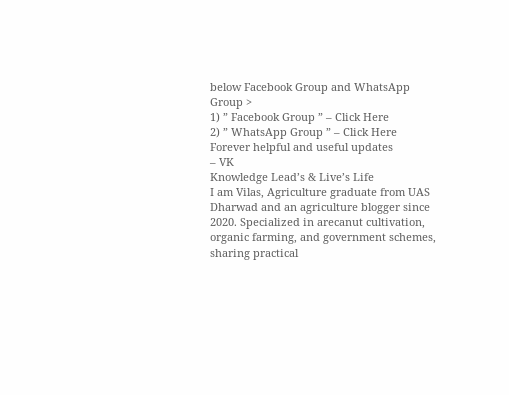below Facebook Group and WhatsApp Group >
1) ” Facebook Group ” – Click Here
2) ” WhatsApp Group ” – Click Here
Forever helpful and useful updates
– VK
Knowledge Lead’s & Live’s Life
I am Vilas, Agriculture graduate from UAS Dharwad and an agriculture blogger since 2020. Specialized in arecanut cultivation, organic farming, and government schemes, sharing practical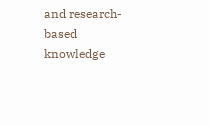and research-based knowledge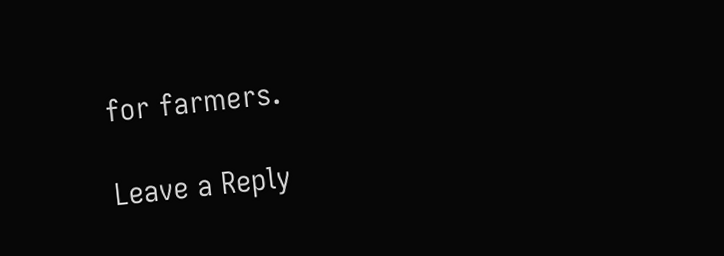for farmers.

Leave a Reply